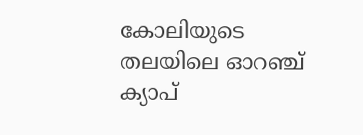കോലിയുടെ തലയിലെ ഓറഞ്ച് ക്യാപ്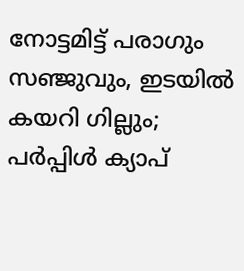നോട്ടമിട്ട് പരാഗും സഞ്ജുവും, ഇടയിൽ കയറി ഗില്ലും; പർപ്പിൾ ക്യാപ്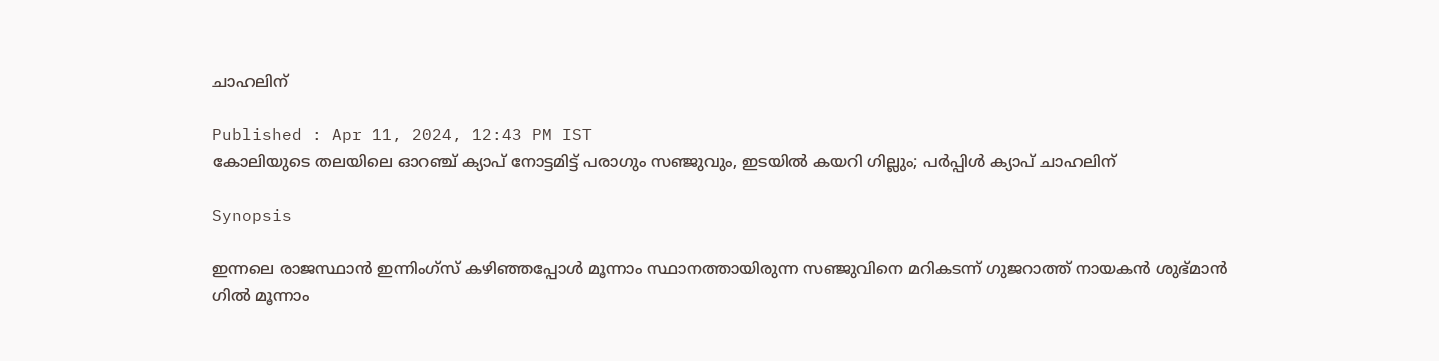ചാഹലിന്

Published : Apr 11, 2024, 12:43 PM IST
കോലിയുടെ തലയിലെ ഓറഞ്ച് ക്യാപ് നോട്ടമിട്ട് പരാഗും സഞ്ജുവും, ഇടയിൽ കയറി ഗില്ലും; പർപ്പിൾ ക്യാപ് ചാഹലിന്

Synopsis

ഇന്നലെ രാജസ്ഥാന്‍ ഇന്നിംഗ്സ് കഴിഞ്ഞപ്പോള്‍ മൂന്നാം സ്ഥാനത്തായിരുന്ന സഞ്ജുവിനെ മറികടന്ന് ഗുജറാത്ത് നായകന്‍ ശുഭ്മാന്‍ ഗില്‍ മൂന്നാം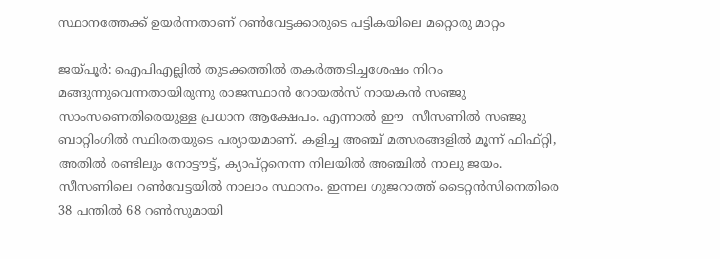സ്ഥാനത്തേക്ക് ഉയര്‍ന്നതാണ് റണ്‍വേട്ടക്കാരുടെ പട്ടികയിലെ മറ്റൊരു മാറ്റം

ജയ്പൂര്‍: ഐപിഎല്ലില്‍ തുടക്കത്തില്‍ തകര്‍ത്തടിച്ചശേഷം നിറം മങ്ങുന്നുവെന്നതായിരുന്നു രാജസ്ഥാന്‍ റോയല്‍സ് നായകന്‍ സഞ്ജു സാംസണെതിരെയുള്ള പ്രധാന ആക്ഷേപം. എന്നാല്‍ ഈ  സീസണില്‍ സ‍ഞ്ജു ബാറ്റിംഗില്‍ സ്ഥിരതയുടെ പര്യായമാണ്. കളിച്ച അഞ്ച് മത്സരങ്ങളില്‍ മൂന്ന് ഫിഫ്റ്റി, അതില്‍ രണ്ടിലും നോട്ടൗട്ട്, ക്യാപ്റ്റനെന്ന നിലയില്‍ അഞ്ചില്‍ നാലു ജയം. സീസണിലെ റണ്‍വേട്ടയില്‍ നാലാം സ്ഥാനം. ഇന്നല ഗുജറാത്ത് ടൈറ്റന്‍സിനെതിരെ 38 പന്തില്‍ 68 റണ്‍സുമായി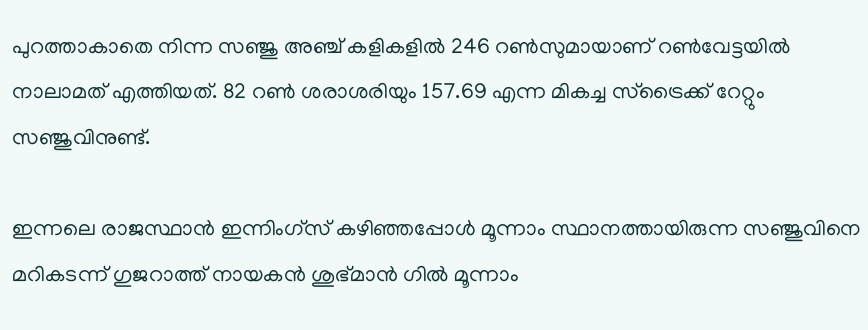പുറത്താകാതെ നിന്ന സഞ്ജു അഞ്ച് കളികളില്‍ 246 റണ്‍സുമായാണ് റണ്‍വേട്ടയില്‍ നാലാമത് എത്തിയത്. 82 റണ്‍ ശരാശരിയും 157.69 എന്ന മികച്ച സ്ട്രൈക്ക് റേറ്റും സഞ്ജുവിനുണ്ട്.

ഇന്നലെ രാജസ്ഥാന്‍ ഇന്നിംഗ്സ് കഴിഞ്ഞപ്പോള്‍ മൂന്നാം സ്ഥാനത്തായിരുന്ന സഞ്ജുവിനെ മറികടന്ന് ഗുജറാത്ത് നായകന്‍ ശുഭ്മാന്‍ ഗില്‍ മൂന്നാം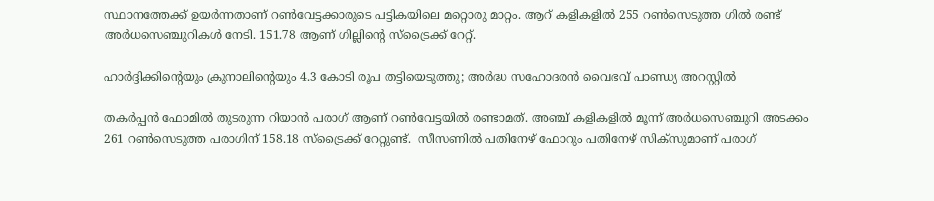സ്ഥാനത്തേക്ക് ഉയര്‍ന്നതാണ് റണ്‍വേട്ടക്കാരുടെ പട്ടികയിലെ മറ്റൊരു മാറ്റം. ആറ് കളികളില്‍ 255 റണ്‍സെടുത്ത ഗില്‍ രണ്ട് അര്‍ധസെഞ്ചുറികള്‍ നേടി. 151.78 ആണ് ഗില്ലിന്‍റെ സ്ട്രൈക്ക് റേറ്റ്.

ഹാര്‍ദ്ദിക്കിന്‍റെയും ക്രുനാലിന്‍റെയും 4.3 കോടി രൂപ തട്ടിയെടുത്തു; അര്‍ദ്ധ സഹോദരന്‍ വൈഭവ് പാണ്ഡ്യ അറസ്റ്റില്‍

തകര്‍പ്പന്‍ ഫോമില്‍ തുടരുന്ന റിയാന്‍ പരാഗ് ആണ് റണ്‍വേട്ടയില്‍ രണ്ടാമത്. അഞ്ച് കളികളില്‍ മൂന്ന് അര്‍ധസെഞ്ചുറി അടക്കം 261 റണ്‍സെടുത്ത പരാഗിന് 158.18 സ്ട്രൈക്ക് റേറ്റുണ്ട്.  സീസണില്‍ പതിനേഴ് ഫോറും പതിനേഴ് സിക്സുമാണ് പരാഗ്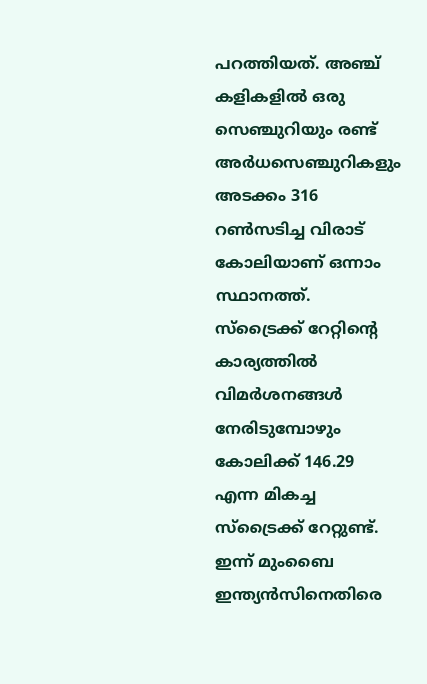പറത്തിയത്. അഞ്ച് കളികളില്‍ ഒരു സെഞ്ചുറിയും രണ്ട് അര്‍ധസെഞ്ചുറികളും അടക്കം 316 റണ്‍സടിച്ച വിരാട് കോലിയാണ് ഒന്നാം സ്ഥാനത്ത്. സ്ട്രൈക്ക് റേറ്റിന്‍റെ കാര്യത്തില്‍ വിമര്‍ശനങ്ങള്‍ നേരിടുമ്പോഴും കോലിക്ക് 146.29 എന്ന മികച്ച സ്ട്രൈക്ക് റേറ്റുണ്ട്. ഇന്ന് മുംബൈ ഇന്ത്യന്‍സിനെതിരെ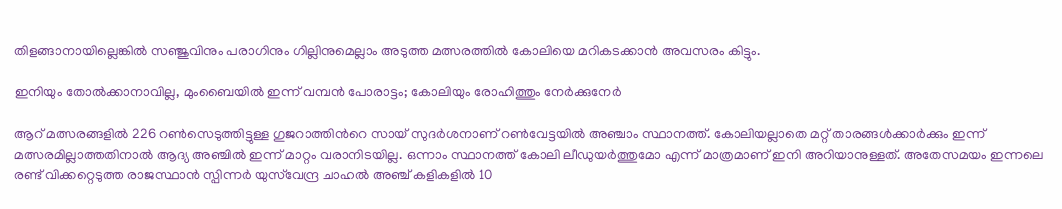തിളങ്ങാനായില്ലെങ്കില്‍ സഞ്ജുവിനും പരാഗിനും ഗില്ലിനുമെല്ലാം അടുത്ത മത്സരത്തില്‍ കോലിയെ മറികടക്കാന്‍ അവസരം കിട്ടും.

ഇനിയും തോല്‍ക്കാനാവില്ല, മുംബൈയില്‍ ഇന്ന് വമ്പന്‍ പോരാട്ടം; കോലിയും രോഹിത്തും നേര്‍ക്കുനേര്‍

ആറ് മത്സരങ്ങളില്‍ 226 റണ്‍സെടുത്തിട്ടുള്ള ഗുജറാത്തിന്‍റെ സായ് സുദര്‍ശനാണ് റണ്‍വേട്ടയില്‍ അഞ്ചാം സ്ഥാനത്ത്. കോലിയല്ലാതെ മറ്റ് താരങ്ങള്‍ക്കാര്‍ക്കും ഇന്ന് മത്സരമില്ലാത്തതിനാല്‍ ആദ്യ അഞ്ചില്‍ ഇന്ന് മാറ്റം വരാനിടയില്ല. ഒന്നാം സ്ഥാനത്ത് കോലി ലീഡുയര്‍ത്തുമോ എന്ന് മാത്രമാണ് ഇനി അറിയാനുള്ളത്. അതേസമയം ഇന്നലെ രണ്ട് വിക്കറ്റെടുത്ത രാജസ്ഥാന്‍ സ്പിന്നര്‍ യുസ്‌വേന്ദ്ര ചാഹല്‍ അഞ്ച് കളികളില്‍ 10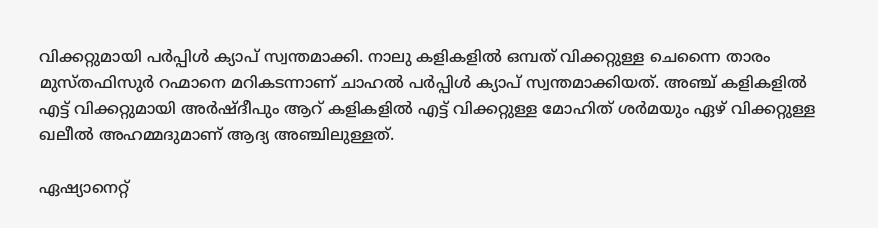വിക്കറ്റുമായി പര്‍പ്പിള്‍ ക്യാപ് സ്വന്തമാക്കി. നാലു കളികളില്‍ ഒമ്പത് വിക്കറ്റുള്ള ചെന്നൈ താരം മുസ്തഫിസുര്‍ റഹ്മാനെ മറികടന്നാണ് ചാഹല്‍ പര്‍പ്പിള്‍ ക്യാപ് സ്വന്തമാക്കിയത്. അഞ്ച് കളികളില്‍ എട്ട് വിക്കറ്റുമായി അര്‍ഷ്ദീപും ആറ് കളികളില്‍ എട്ട് വിക്കറ്റുള്ള മോഹിത് ശര്‍മയും ഏഴ് വിക്കറ്റുള്ള ഖലീല്‍ അഹമ്മദുമാണ് ആദ്യ അഞ്ചിലുള്ളത്.

ഏഷ്യാനെറ്റ്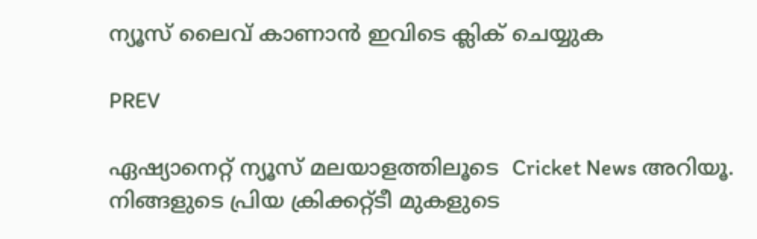ന്യൂസ് ലൈവ് കാണാന്‍ ഇവിടെ ക്ലിക് ചെയ്യുക

PREV

ഏഷ്യാനെറ്റ് ന്യൂസ് മലയാളത്തിലൂടെ  Cricket News അറിയൂ.  നിങ്ങളുടെ പ്രിയ ക്രിക്കറ്റ്ടീ മുകളുടെ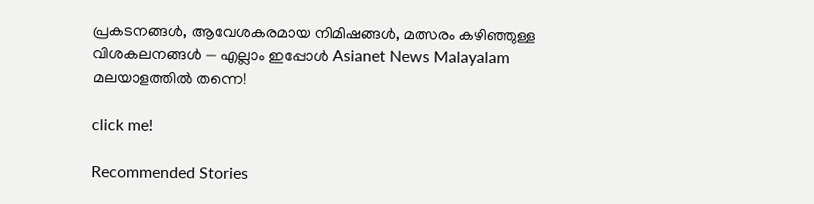പ്രകടനങ്ങൾ, ആവേശകരമായ നിമിഷങ്ങൾ, മത്സരം കഴിഞ്ഞുള്ള വിശകലനങ്ങൾ — എല്ലാം ഇപ്പോൾ Asianet News Malayalam മലയാളത്തിൽ തന്നെ!

click me!

Recommended Stories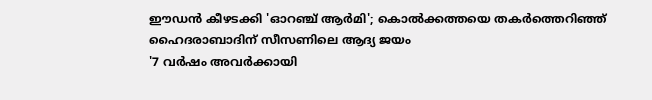ഈഡൻ കീഴടക്കി 'ഓറഞ്ച് ആർമി'; കൊൽക്കത്തയെ തകർത്തെറിഞ്ഞ് ഹൈദരാബാദിന് സീസണിലെ ആദ്യ ജയം
'7 വർഷം അവര്‍ക്കായി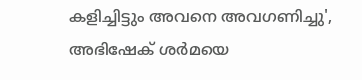കളിച്ചിട്ടും അവനെ അവഗണിച്ചു', അഭിഷേക് ശർമയെ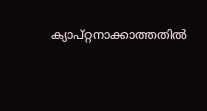ക്യാപ്റ്റനാക്കാത്തതിൽ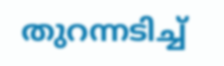തുറന്നടിച്ച്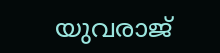യുവരാജ്